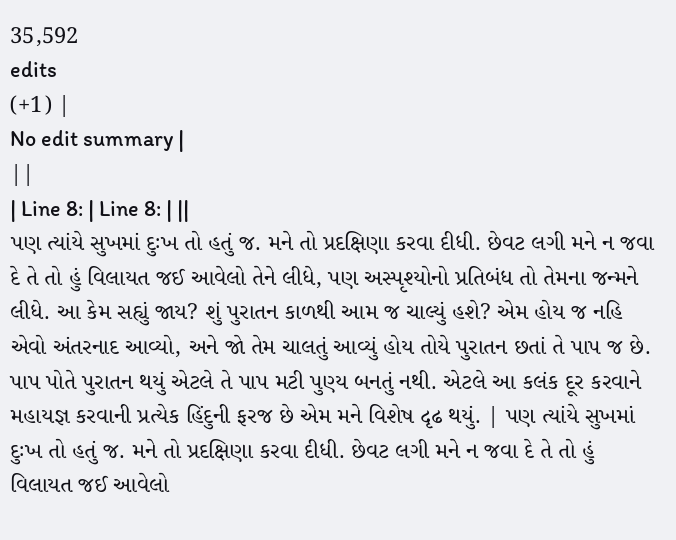35,592
edits
(+1) |
No edit summary |
||
| Line 8: | Line 8: | ||
પણ ત્યાંયે સુખમાં દુઃખ તો હતું જ. મને તો પ્રદક્ષિણા કરવા દીધી. છેવટ લગી મને ન જવા દે તે તો હું વિલાયત જઈ આવેલો તેને લીધે, પણ અસ્પૃશ્યોનો પ્રતિબંધ તો તેમના જન્મને લીધે. આ કેમ સહ્યું જાય? શું પુરાતન કાળથી આમ જ ચાલ્યું હશે? એમ હોય જ નહિ એવો અંતરનાદ આવ્યો, અને જો તેમ ચાલતું આવ્યું હોય તોયે પુરાતન છતાં તે પાપ જ છે. પાપ પોતે પુરાતન થયું એટલે તે પાપ મટી પુણ્ય બનતું નથી. એટલે આ કલંક દૂર કરવાને મહાયજ્ઞ કરવાની પ્રત્યેક હિંદુની ફરજ છે એમ મને વિશેષ દૃઢ થયું. | પણ ત્યાંયે સુખમાં દુઃખ તો હતું જ. મને તો પ્રદક્ષિણા કરવા દીધી. છેવટ લગી મને ન જવા દે તે તો હું વિલાયત જઈ આવેલો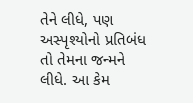તેને લીધે, પણ અસ્પૃશ્યોનો પ્રતિબંધ તો તેમના જન્મને લીધે. આ કેમ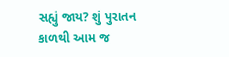સહ્યું જાય? શું પુરાતન કાળથી આમ જ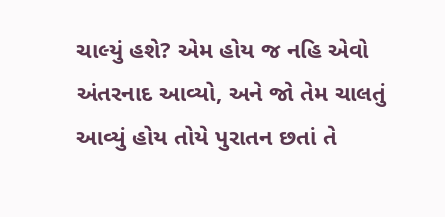ચાલ્યું હશે? એમ હોય જ નહિ એવો અંતરનાદ આવ્યો, અને જો તેમ ચાલતું આવ્યું હોય તોયે પુરાતન છતાં તે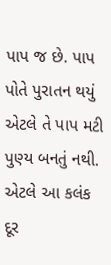પાપ જ છે. પાપ પોતે પુરાતન થયું એટલે તે પાપ મટી પુણ્ય બનતું નથી. એટલે આ કલંક દૂર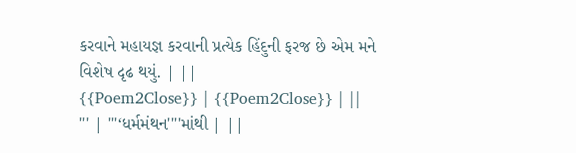કરવાને મહાયજ્ઞ કરવાની પ્રત્યેક હિંદુની ફરજ છે એમ મને વિશેષ દૃઢ થયું. | ||
{{Poem2Close}} | {{Poem2Close}} | ||
''' | '''‘ધર્મમંથન''''માંથી | ||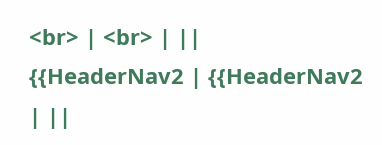<br> | <br> | ||
{{HeaderNav2 | {{HeaderNav2 | ||